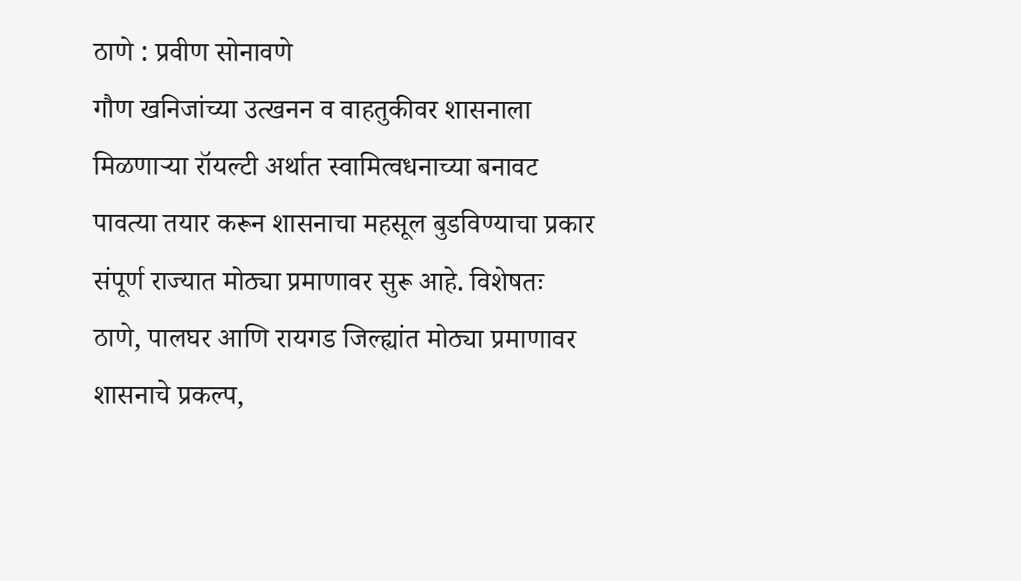ठाणे : प्रवीण सोनावणे
गौण खनिजांच्या उत्खनन व वाहतुकीवर शासनाला मिळणाऱ्या रॉयल्टी अर्थात स्वामित्वधनाच्या बनावट पावत्या तयार करून शासनाचा महसूल बुडविण्याचा प्रकार संपूर्ण राज्यात मोठ्या प्रमाणावर सुरू आहे. विशेषतः ठाणे, पालघर आणि रायगड जिल्ह्यांत मोठ्या प्रमाणावर शासनाचे प्रकल्प,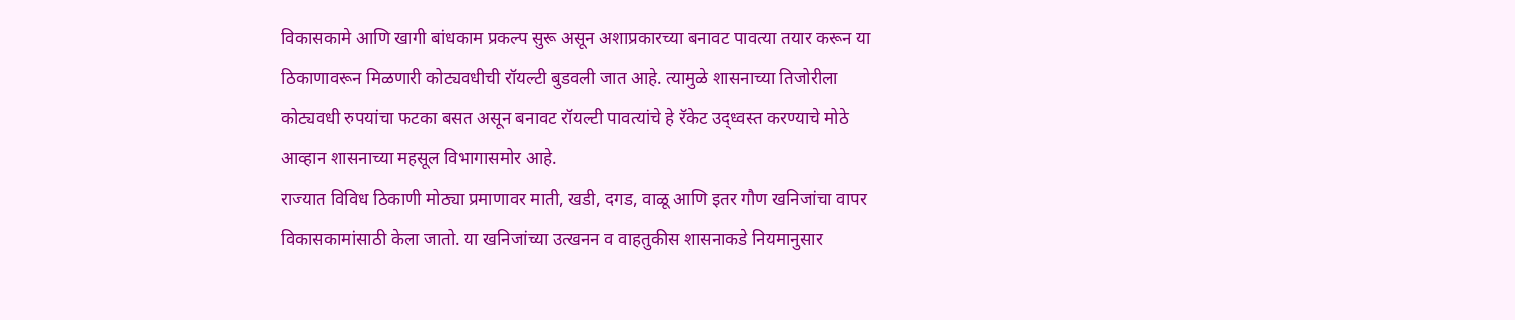विकासकामे आणि खागी बांधकाम प्रकल्प सुरू असून अशाप्रकारच्या बनावट पावत्या तयार करून या ठिकाणावरून मिळणारी कोट्यवधीची रॉयल्टी बुडवली जात आहे. त्यामुळे शासनाच्या तिजोरीला कोट्यवधी रुपयांचा फटका बसत असून बनावट रॉयल्टी पावत्यांचे हे रॅकेट उद्ध्वस्त करण्याचे मोठे आव्हान शासनाच्या महसूल विभागासमोर आहे.
राज्यात विविध ठिकाणी मोठ्या प्रमाणावर माती, खडी, दगड, वाळू आणि इतर गौण खनिजांचा वापर विकासकामांसाठी केला जातो. या खनिजांच्या उत्खनन व वाहतुकीस शासनाकडे नियमानुसार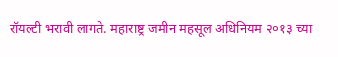रॉयल्टी भरावी लागते. महाराष्ट्र जमीन महसूल अधिनियम २०१३ च्या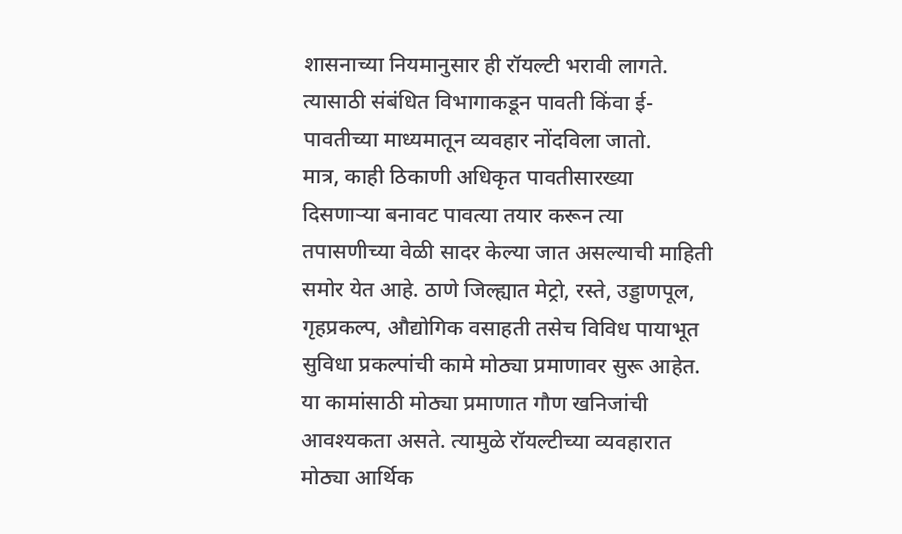शासनाच्या नियमानुसार ही रॉयल्टी भरावी लागते. त्यासाठी संबंधित विभागाकडून पावती किंवा ई-पावतीच्या माध्यमातून व्यवहार नोंदविला जातो.
मात्र, काही ठिकाणी अधिकृत पावतीसारख्या दिसणाऱ्या बनावट पावत्या तयार करून त्या तपासणीच्या वेळी सादर केल्या जात असल्याची माहिती समोर येत आहे. ठाणे जिल्ह्यात मेट्रो, रस्ते, उड्डाणपूल, गृहप्रकल्प, औद्योगिक वसाहती तसेच विविध पायाभूत सुविधा प्रकल्पांची कामे मोठ्या प्रमाणावर सुरू आहेत. या कामांसाठी मोठ्या प्रमाणात गौण खनिजांची आवश्यकता असते. त्यामुळे रॉयल्टीच्या व्यवहारात मोठ्या आर्थिक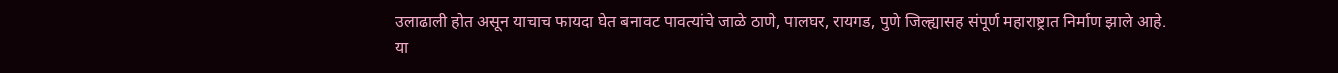उलाढाली होत असून याचाच फायदा घेत बनावट पावत्यांचे जाळे ठाणे, पालघर, रायगड, पुणे जिल्ह्यासह संपूर्ण महाराष्ट्रात निर्माण झाले आहे.
या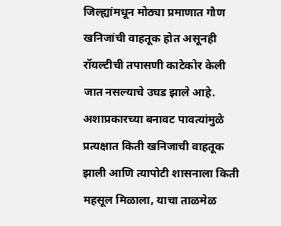जिल्ह्यांमधून मोठ्या प्रमाणात गौण खनिजांची वाहतूक होत असूनही रॉयल्टीची तपासणी काटेकोर केली जात नसल्याचे उघड झाले आहे. अशाप्रकारच्या बनावट पावत्यांमुळे प्रत्यक्षात किती खनिजाची वाहतूक झाली आणि त्यापोटी शासनाला किती महसूल मिळाला, याचा ताळमेळ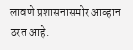लावणे प्रशासनासमोर आव्हान ठरत आहे.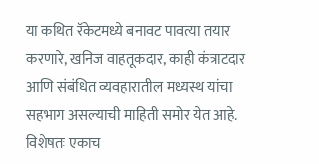या कथित रॅकेटमध्ये बनावट पावत्या तयार करणारे, खनिज वाहतूकदार, काही कंत्राटदार आणि संबंधित व्यवहारातील मध्यस्थ यांचा सहभाग असल्याची माहिती समोर येत आहे. विशेषतः एकाच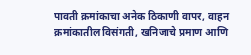पावती क्रमांकाचा अनेक ठिकाणी वापर, वाहन क्रमांकातील विसंगती, खनिजाचे प्रमाण आणि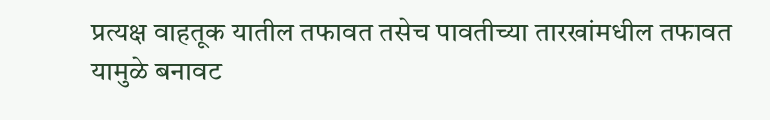प्रत्यक्ष वाहतूक यातील तफावत तसेच पावतीच्या तारखांमधील तफावत यामुळे बनावट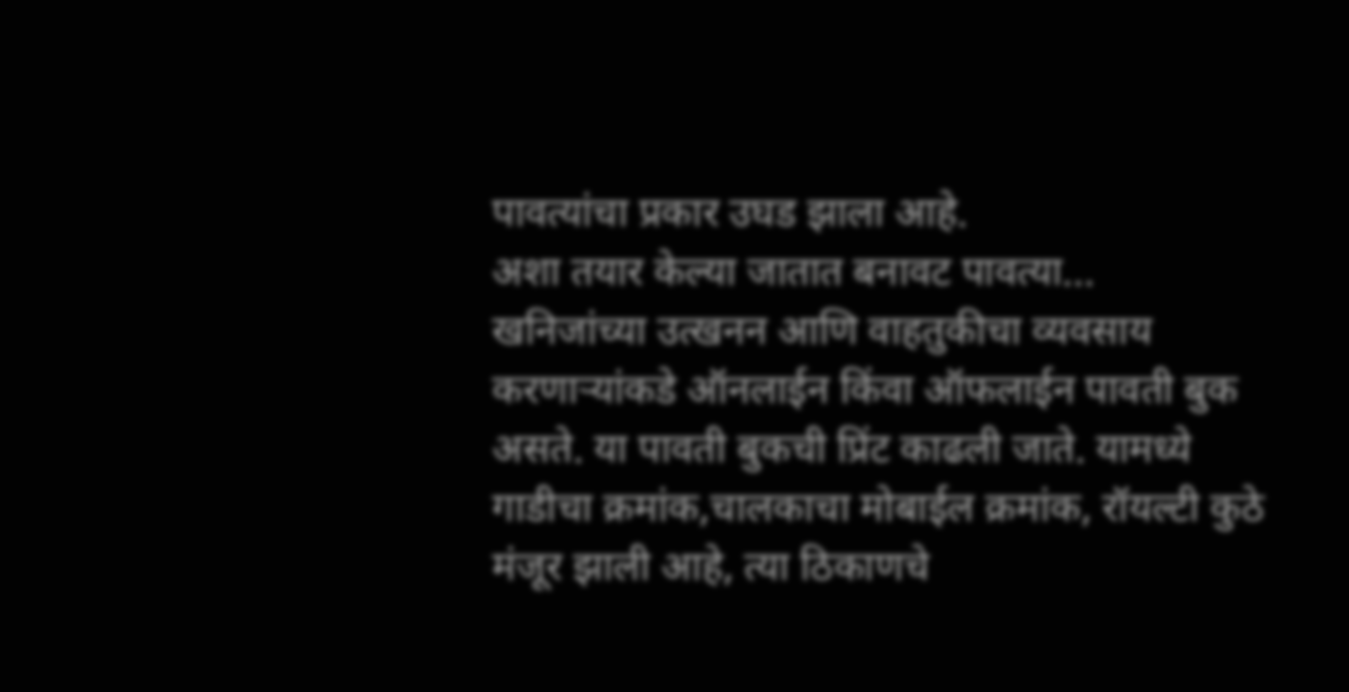पावत्यांचा प्रकार उघड झाला आहे.
अशा तयार केल्या जातात बनावट पावत्या...
खनिजांच्या उत्खनन आणि वाहतुकीचा व्यवसाय करणाऱ्यांकडे ऑनलाईन किंवा ऑफलाईन पावती बुक असते. या पावती बुकची प्रिंट काढली जाते. यामध्ये गाडीचा क्रमांक,चालकाचा मोबाईल क्रमांक, रॉयल्टी कुठे मंजूर झाली आहे, त्या ठिकाणचे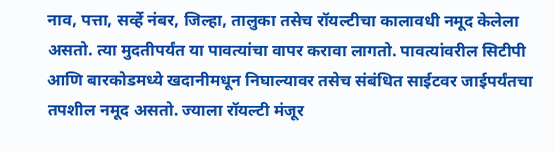नाव, पत्ता, सर्व्हे नंबर, जिल्हा, तालुका तसेच रॉयल्टीचा कालावधी नमूद केलेला असतो. त्या मुदतीपर्यंत या पावत्यांचा वापर करावा लागतो. पावत्यांवरील सिटीपी आणि बारकोडमध्ये खदानीमधून निघाल्यावर तसेच संबंधित साईटवर जाईपर्यंतचा तपशील नमूद असतो. ज्याला रॉयल्टी मंजूर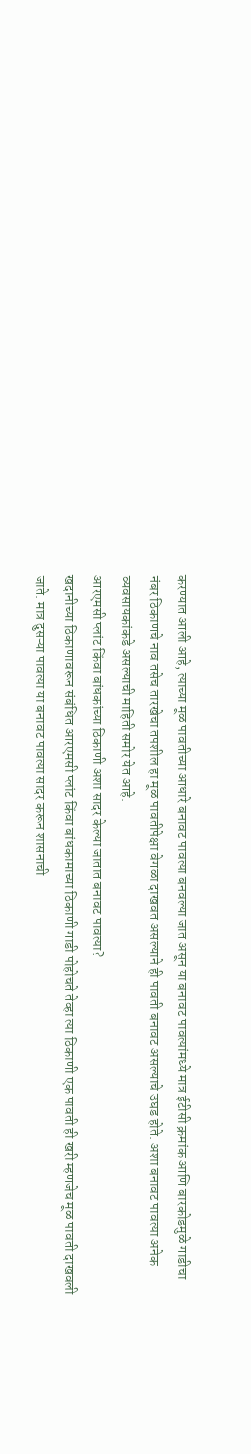करण्यात आली आहे, त्याच्या मूळ पावतीच्या आधारे बनावट पावत्या बनवल्या जात असून या बनावट पावत्यांमध्ये मात्र ईटीसी क्रमांक आणि बारकोडमुळे गाडीचा नंबर ठिकाणचे नाव तसेच तारखेचा तपशील हा मूळ पावतीपेक्षा वेगळा दाखवत असल्याने ही पावती बनावट असल्याचे उघड होते. अशा बनावट पावत्या अनेक व्यवसायकांकडे असल्याची माहिती समोर येत आहे.
आरएमसी प्लांट किंवा बांधकांच्या ठिकाणी अशा सादर केल्या जातात बनावट पावत्या?
खदानीच्या ठिकाणावरून संबंधित आरएमसी प्लांट किंवा बांधकामाच्या ठिकाणी गाडी पोहोचते तेव्हा त्या ठिकाणी एक पावती ही खरी म्हणजेच मूळ पावती दाखवली जाते. मात्र दुसऱ्या पावत्या या बनावट पावत्या सादर करून शासनाची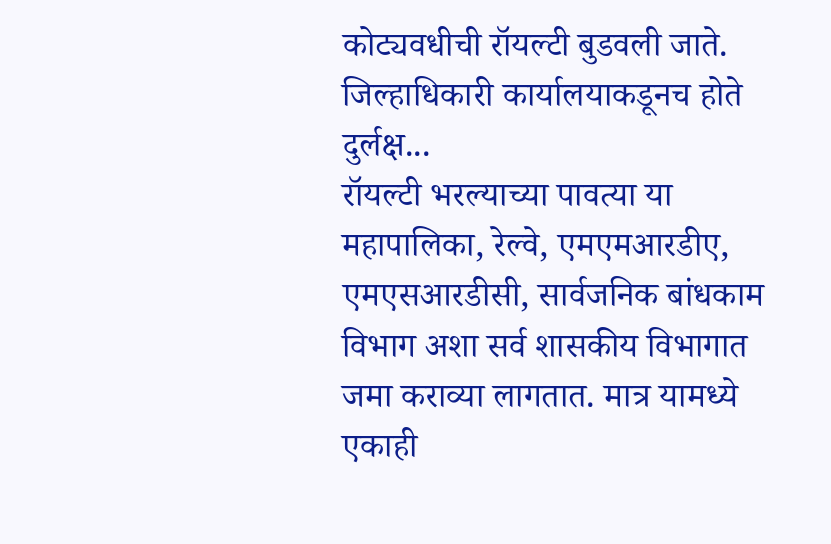कोट्यवधीची रॉयल्टी बुडवली जाते.
जिल्हाधिकारी कार्यालयाकडूनच होते दुर्लक्ष...
रॉयल्टी भरल्याच्या पावत्या या महापालिका, रेल्वे, एमएमआरडीए, एमएसआरडीसी, सार्वजनिक बांधकाम विभाग अशा सर्व शासकीय विभागात जमा कराव्या लागतात. मात्र यामध्ये एकाही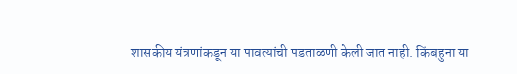शासकीय यंत्रणांकडून या पावत्यांची पडताळणी केली जात नाही. किंबहुना या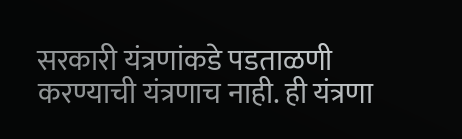सरकारी यंत्रणांकडे पडताळणी करण्याची यंत्रणाच नाही. ही यंत्रणा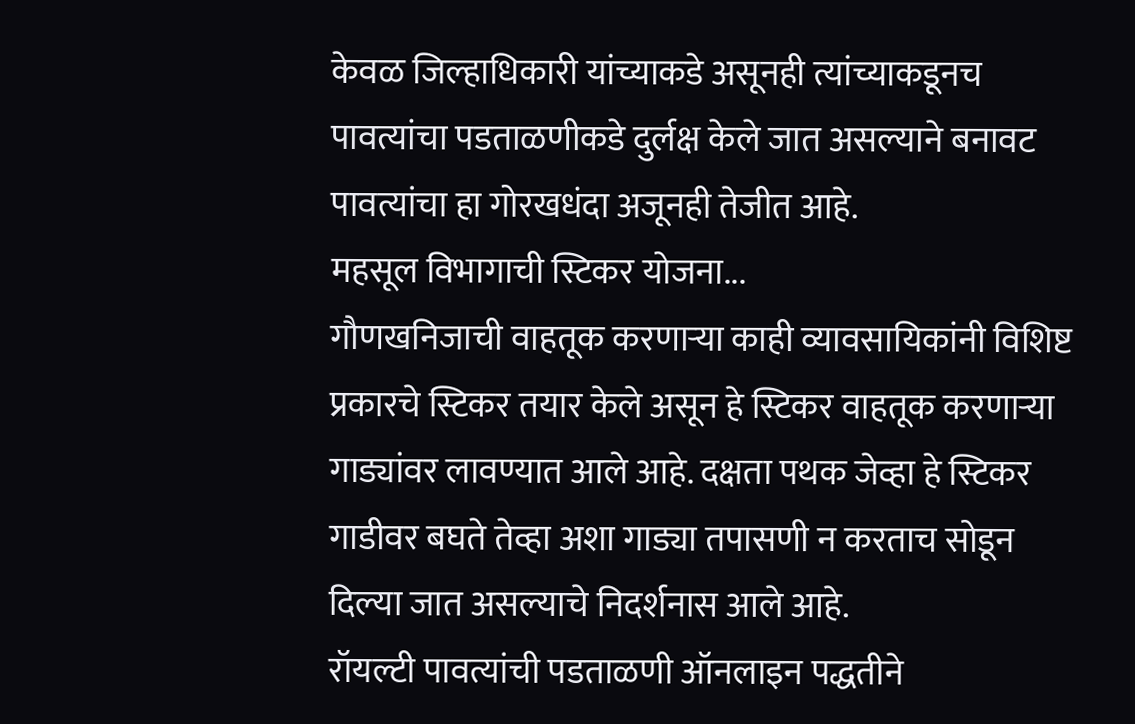केवळ जिल्हाधिकारी यांच्याकडे असूनही त्यांच्याकडूनच पावत्यांचा पडताळणीकडे दुर्लक्ष केले जात असल्याने बनावट पावत्यांचा हा गोरखधंदा अजूनही तेजीत आहे.
महसूल विभागाची स्टिकर योजना...
गौणखनिजाची वाहतूक करणाऱ्या काही व्यावसायिकांनी विशिष्ट प्रकारचे स्टिकर तयार केले असून हे स्टिकर वाहतूक करणाऱ्या गाड्यांवर लावण्यात आले आहे. दक्षता पथक जेव्हा हे स्टिकर गाडीवर बघते तेव्हा अशा गाड्या तपासणी न करताच सोडून दिल्या जात असल्याचे निदर्शनास आले आहे.
रॉयल्टी पावत्यांची पडताळणी ऑनलाइन पद्धतीने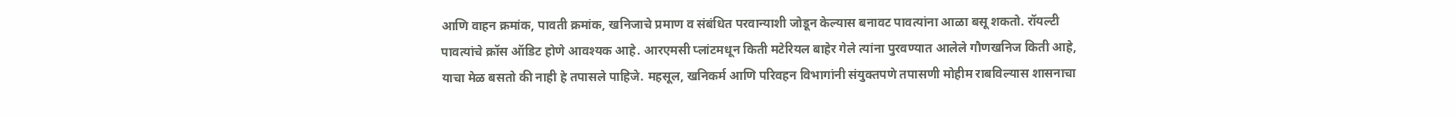आणि वाहन क्रमांक, पावती क्रमांक, खनिजाचे प्रमाण व संबंधित परवान्याशी जोडून केल्यास बनावट पावत्यांना आळा बसू शकतो. रॉयल्टी पावत्यांचे क्रॉस ऑडिट होणे आवश्यक आहे. आरएमसी प्लांटमधून किती मटेरियल बाहेर गेले त्यांना पुरवण्यात आलेले गौणखनिज किती आहे, याचा मेळ बसतो की नाही हे तपासले पाहिजे. महसूल, खनिकर्म आणि परिवहन विभागांनी संयुक्तपणे तपासणी मोहीम राबविल्यास शासनाचा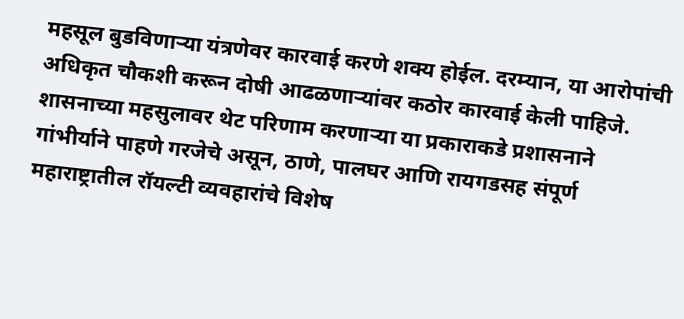महसूल बुडविणाऱ्या यंत्रणेवर कारवाई करणे शक्य होईल. दरम्यान, या आरोपांची अधिकृत चौकशी करून दोषी आढळणाऱ्यांवर कठोर कारवाई केली पाहिजे. शासनाच्या महसुलावर थेट परिणाम करणाऱ्या या प्रकाराकडे प्रशासनाने गांभीर्याने पाहणे गरजेचे असून, ठाणे, पालघर आणि रायगडसह संपूर्ण महाराष्ट्रातील रॉयल्टी व्यवहारांचे विशेष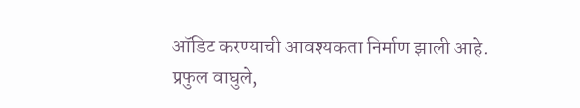ऑडिट करण्याची आवश्यकता निर्माण झाली आहे.
प्रफुल वाघुले,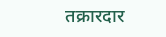तक्रारदार